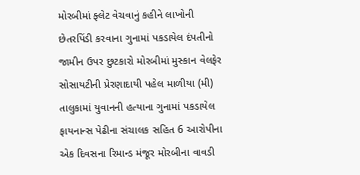મોરબીમાં ફ્લેટ વેચવાનું કહીને લાખોની છેતરપિંડી કરવાના ગુનામાં પકડાયેલ દંપતીનો જામીન ઉપર છુટકારો મોરબીમાં મુસ્કાન વેલફેર સોસાયટીની પ્રેરણાદાયી પહેલ માળીયા (મી) તાલુકામાં યુવાનની હત્યાના ગુનામાં પકડાયેલ ફાયનાન્સ પેઢીના સંચાલક સહિત 6 આરોપીના એક દિવસના રિમાન્ડ મંજૂર મોરબીના વાવડી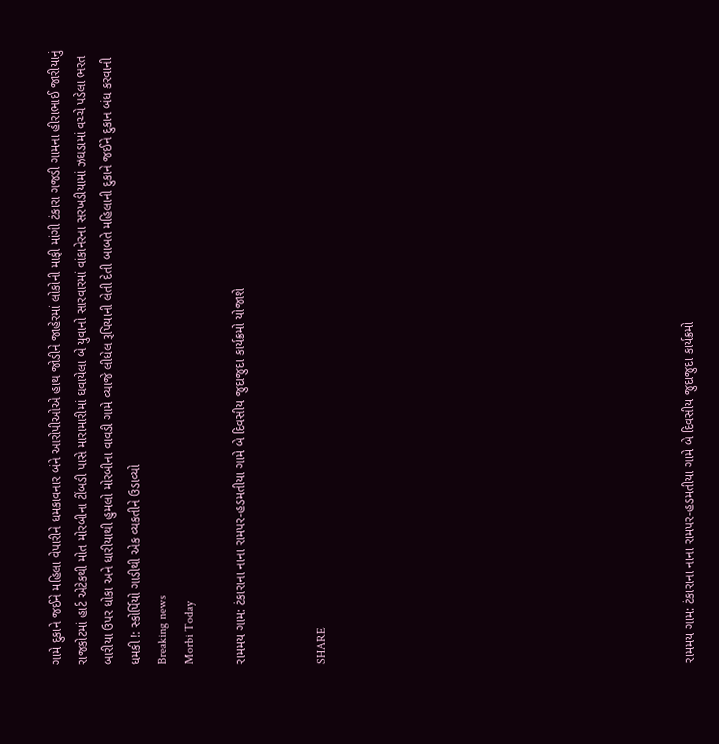ગામે દુકાને જઈને મહિલા વેપારીને ધમકાવનાર બંને આરોપીઓએ હાથ જોડીને જાહેરમાં લોકોની માફી માંગી ટંકારા ગજડી ગામના હીરાભાઈ જારીયાનું રાજકોટમાં હાર્ટ એટેકથી મોત મોરબીના ટીંબડી પાસે મારામારીમાં ઘવાયેલા બે યુવાનો સારવારમાં વાંકાનેરના સરખડીયામાં ઝઘડામાં વચ્ચે પડેલા ભરત બારીયા ઉપર ધોકા અને ધારીયાથી હુમલો મોરબીના વાવડી ગામે વ્યાજે લીધેલ રૂપિયાની લેતી દેતી બાબતે મહિલાની દુકાને જઈને દુકાન બંધ કરવાની ધમકી !: સ્કોર્પિયો ગાડીથી એક વ્યકતીને ઉડાવ્યો
Breaking news
Morbi Today

રામમય ગામ: ટંકારાના નાના રામપર-હડમતીયા ગામે બે દિવસીય જુદાજુદા કાર્યક્રમો યોજાશે


SHARE













રામમય ગામ: ટંકારાના નાના રામપર-હડમતીયા ગામે બે દિવસીય જુદાજુદા કાર્યક્રમો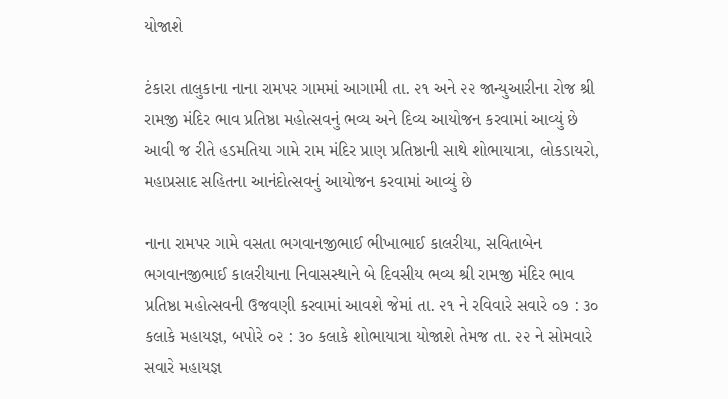યોજાશે

ટંકારા તાલુકાના નાના રામપર ગામમાં આગામી તા. ૨૧ અને ૨૨ જાન્યુઆરીના રોજ શ્રી રામજી મંદિર ભાવ પ્રતિષ્ઠા મહોત્સવનું ભવ્ય અને દિવ્ય આયોજન કરવામાં આવ્યું છે આવી જ રીતે હડમતિયા ગામે રામ મંદિર પ્રાણ પ્રતિષ્ઠાની સાથે શોભાયાત્રા, લોકડાયરો, મહાપ્રસાદ સહિતના આનંદોત્સવનું આયોજન કરવામાં આવ્યું છે

નાના રામપર ગામે વસતા ભગવાનજીભાઈ ભીખાભાઈ કાલરીયા, સવિતાબેન ભગવાનજીભાઈ કાલરીયાના નિવાસસ્થાને બે દિવસીય ભવ્ય શ્રી રામજી મંદિર ભાવ પ્રતિષ્ઠા મહોત્સવની ઉજવણી કરવામાં આવશે જેમાં તા. ૨૧ ને રવિવારે સવારે ૦૭ : ૩૦ કલાકે મહાયજ્ઞ, બપોરે ૦૨ : ૩૦ કલાકે શોભાયાત્રા યોજાશે તેમજ તા. ૨૨ ને સોમવારે સવારે મહાયજ્ઞ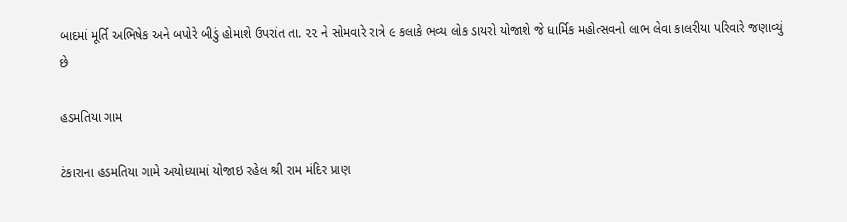બાદમાં મૂર્તિ અભિષેક અને બપોરે બીડું હોમાશે ઉપરાંત તા. ૨૨ ને સોમવારે રાત્રે ૯ કલાકે ભવ્ય લોક ડાયરો યોજાશે જે ધાર્મિક મહોત્સવનો લાભ લેવા કાલરીયા પરિવારે જણાવ્યું છે

હડમતિયા ગામ

ટંકારાના હડમતિયા ગામે અયોધ્યામાં યોજાઇ રહેલ શ્રી રામ મંદિર પ્રાણ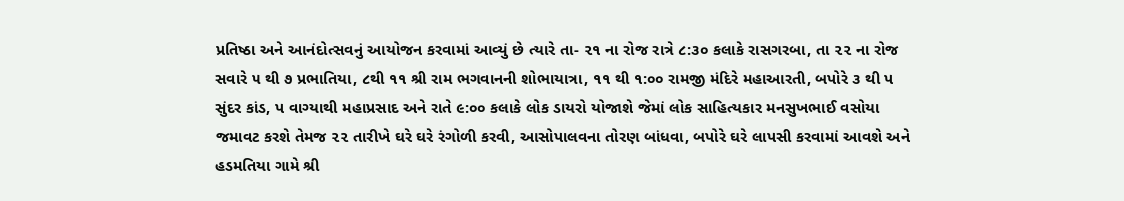પ્રતિષ્ઠા અને આનંદોત્સવનું આયોજન કરવામાં આવ્યું છે ત્યારે તા- ૨૧ ના રોજ રાત્રે ૮:૩૦ કલાકે રાસગરબા, તા ૨૨ ના રોજ સવારે ૫ થી ૭ પ્રભાતિયા, ૮થી ૧૧ શ્રી રામ ભગવાનની શોભાયાત્રા, ૧૧ થી ૧:૦૦ રામજી મંદિરે મહાઆરતી, બપોરે ૩ થી પ સુંદર કાંડ, પ વાગ્યાથી મહાપ્રસાદ અને રાતે ૯:૦૦ કલાકે લોક ડાયરો યોજાશે જેમાં લોક સાહિત્યકાર મનસુખભાઈ વસોયા જમાવટ કરશે તેમજ ૨૨ તારીખે ઘરે ઘરે રંગોળી કરવી, આસોપાલવના તોરણ બાંધવા, બપોરે ઘરે લાપસી કરવામાં આવશે અને હડમતિયા ગામે શ્રી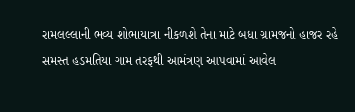રામલલ્લાની ભવ્ય શોભાયાત્રા નીકળશે તેના માટે બધા ગ્રામજનો હાજર રહે સમસ્ત હડમતિયા ગામ તરફથી આમંત્રણ આપવામાં આવેલ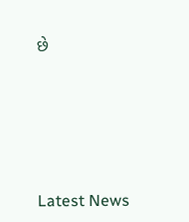છે






Latest News